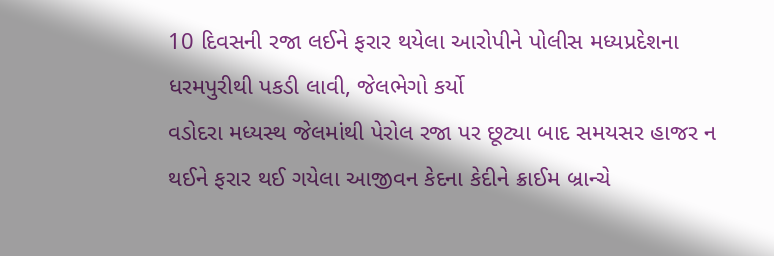10 દિવસની રજા લઈને ફરાર થયેલા આરોપીને પોલીસ મધ્યપ્રદેશના ધરમપુરીથી પકડી લાવી, જેલભેગો કર્યો
વડોદરા મધ્યસ્થ જેલમાંથી પેરોલ રજા પર છૂટ્યા બાદ સમયસર હાજર ન થઈને ફરાર થઈ ગયેલા આજીવન કેદના કેદીને ક્રાઈમ બ્રાન્ચે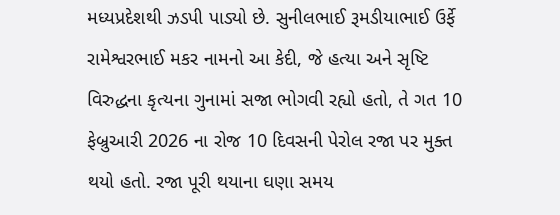મધ્યપ્રદેશથી ઝડપી પાડ્યો છે. સુનીલભાઈ રૂમડીયાભાઈ ઉર્ફે રામેશ્વરભાઈ મકર નામનો આ કેદી, જે હત્યા અને સૃષ્ટિ વિરુદ્ધના કૃત્યના ગુનામાં સજા ભોગવી રહ્યો હતો, તે ગત 10 ફેબ્રુઆરી 2026 ના રોજ 10 દિવસની પેરોલ રજા પર મુક્ત થયો હતો. રજા પૂરી થયાના ઘણા સમય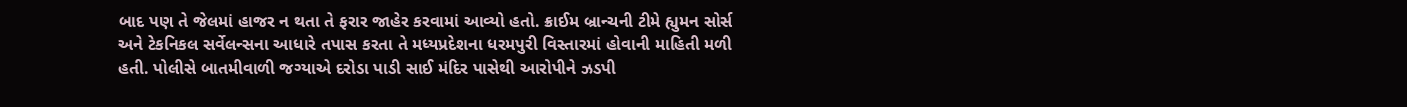બાદ પણ તે જેલમાં હાજર ન થતા તે ફરાર જાહેર કરવામાં આવ્યો હતો. ક્રાઈમ બ્રાન્ચની ટીમે હ્યુમન સોર્સ અને ટેકનિકલ સર્વેલન્સના આધારે તપાસ કરતા તે મધ્યપ્રદેશના ધરમપુરી વિસ્તારમાં હોવાની માહિતી મળી હતી. પોલીસે બાતમીવાળી જગ્યાએ દરોડા પાડી સાઈ મંદિર પાસેથી આરોપીને ઝડપી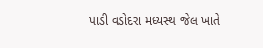પાડી વડોદરા મધ્યસ્થ જેલ ખાતે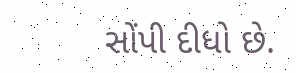સોંપી દીધો છે.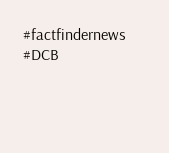#factfindernews #DCB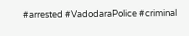#arrested #VadodaraPolice #criminal